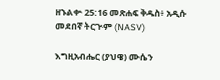ዘኁልቍ 25:16 መጽሐፍ ቅዱስ፥ አዲሱ መደበኛ ትርጒም (NASV)

እግዚአብሔር (ያህዌ) ሙሴን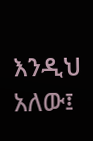እንዲህ አለው፤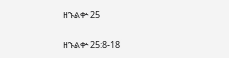ዘኁልቍ 25

ዘኁልቍ 25:8-18